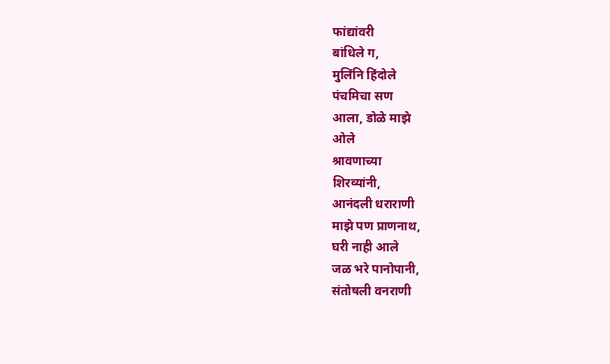फांद्यांवरी
बांधिले ग,
मुलिंनि हिंदोले
पंचमिचा सण
आला, डोळे माझे
ओले
श्रावणाच्या
शिरव्यांनी,
आनंदली धराराणी
माझे पण प्राणनाथ,
घरी नाही आले
जळ भरे पानोपानी,
संतोषली वनराणी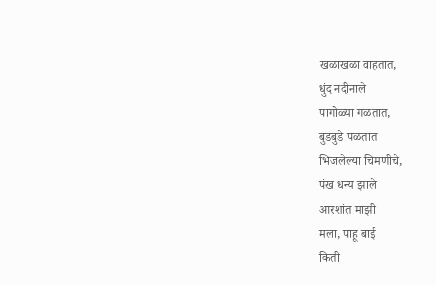खळाखळा वाहतात,
धुंद नदीनाले
पागोळ्या गळतात,
बुडबुडे पळतात
भिजलेल्या चिमणीचे,
पंख धन्य झाले
आरशांत माझी
मला, पाहू बाई
किती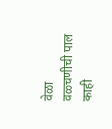वेळा
वळ्चणीची पाल
काही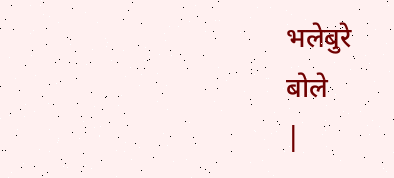भलेबुरे
बोले
|